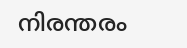നിരന്തരം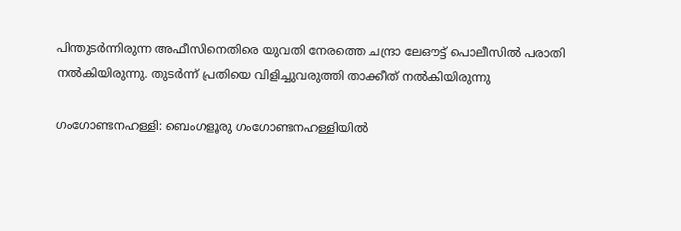പിന്തുടർന്നിരുന്ന അഫീസിനെതിരെ യുവതി നേരത്തെ ചന്ദ്രാ ലേഔട്ട് പൊലീസിൽ പരാതി നൽകിയിരുന്നു. തുടർന്ന് പ്രതിയെ വിളിച്ചുവരുത്തി താക്കീത് നൽകിയിരുന്നു

ഗംഗോണ്ടനഹള്ളി: ബെംഗളൂരു ഗംഗോണ്ടനഹള്ളിയിൽ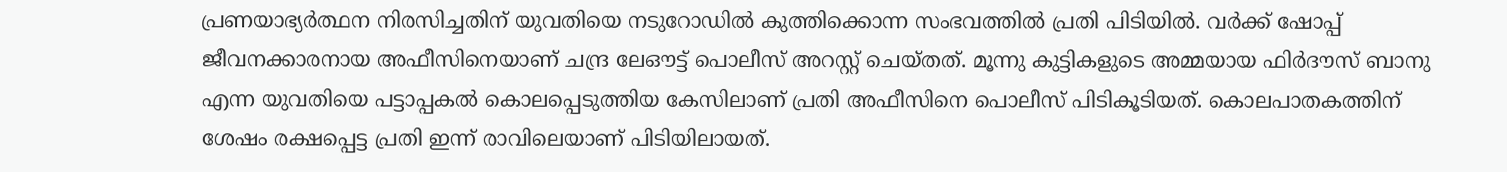പ്രണയാഭ്യർത്ഥന നിരസിച്ചതിന് യുവതിയെ നടുറോഡിൽ കുത്തിക്കൊന്ന സംഭവത്തിൽ പ്രതി പിടിയിൽ. വർക്ക് ഷോപ്പ് ജീവനക്കാരനായ അഫീസിനെയാണ് ചന്ദ്ര ലേഔട്ട് പൊലീസ് അറസ്റ്റ് ചെയ്തത്. മൂന്നു കുട്ടികളുടെ അമ്മയായ ഫിർദൗസ് ബാനു എന്ന യുവതിയെ പട്ടാപ്പകൽ കൊലപ്പെടുത്തിയ കേസിലാണ് പ്രതി അഫീസിനെ പൊലീസ് പിടികൂടിയത്. കൊലപാതകത്തിന് ശേഷം രക്ഷപ്പെട്ട പ്രതി ഇന്ന് രാവിലെയാണ് പിടിയിലായത്.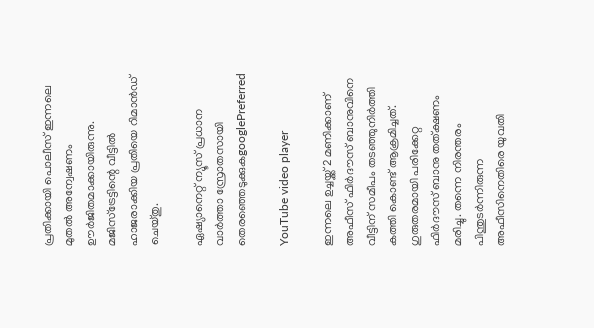പ്രതിക്കായി പൊലീസ് ഇന്നലെ മുതൽ അന്വേഷണം ഊർജിതമാക്കായിരുന്നു. മജിസ്ട്രേട്ടിന്റെ വീട്ടിൽ ഹാജരാക്കിയ പ്രതിയെ റിമാൻഡ് ചെയ്തു.

ഏഷ്യാനെറ്റ് ന്യൂസ് പ്രധാന വാർത്താ സ്രോതസായി തെരഞ്ഞെടുക്കുകgooglePreferred

YouTube video player

ഇന്നലെ ഉച്ചയ്ക്ക് 2 മണിക്കാണ് അഫീസ് ഫിർദൗസ് ബാനുവിനെ വീട്ടിന് സമീപം തടഞ്ഞുനിർത്തി കത്തി കൊണ്ട് ആക്രമിച്ചത്. ഗുരുതരമായി പരിക്കേറ്റ ഫിർദൗസ് ബാനു തത്ക്ഷണം മരിച്ചു. തന്നെ നിരന്തരം പിന്തുടർന്നിരുന്ന അഫീസിനെതിരെ യുവതി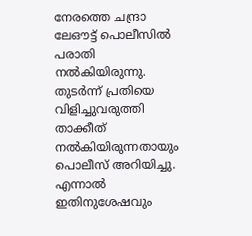നേരത്തെ ചന്ദ്രാ ലേഔട്ട് പൊലീസിൽ പരാതി നൽകിയിരുന്നു. തുടർന്ന് പ്രതിയെ വിളിച്ചുവരുത്തി താക്കീത് നൽകിയിരുന്നതായും പൊലീസ് അറിയിച്ചു. എന്നാൽ ഇതിനുശേഷവും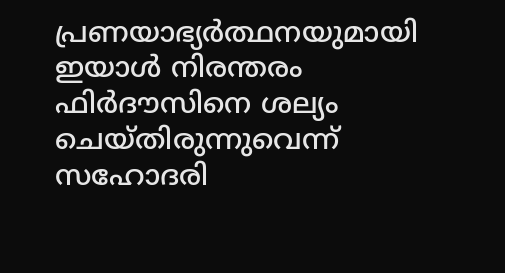പ്രണയാഭ്യർത്ഥനയുമായി ഇയാൾ നിരന്തരം ഫിർദൗസിനെ ശല്യം ചെയ്തിരുന്നുവെന്ന് സഹോദരി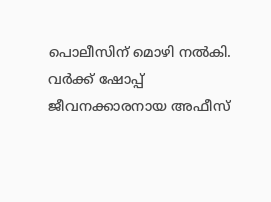പൊലീസിന് മൊഴി നൽകി. വർക്ക് ഷോപ്പ് ജീവനക്കാരനായ അഫീസ്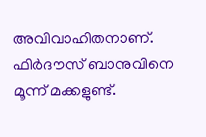അവിവാഹിതനാണ്. ഫിർദൗസ് ബാനുവിനെ മൂന്ന് മക്കളുണ്ട്.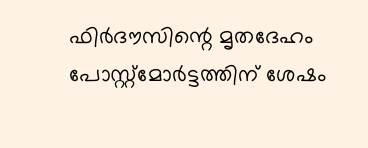ഫിർദൗസിന്റെ മൃതദേഹം പോസ്റ്റ്മോർട്ടത്തിന് ശേഷം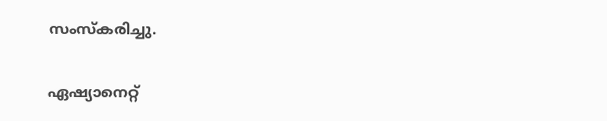സംസ്കരിച്ചു.

ഏഷ്യാനെറ്റ്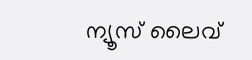ന്യൂസ് ലൈവ്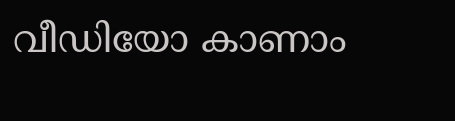വീഡിയോ കാണാം